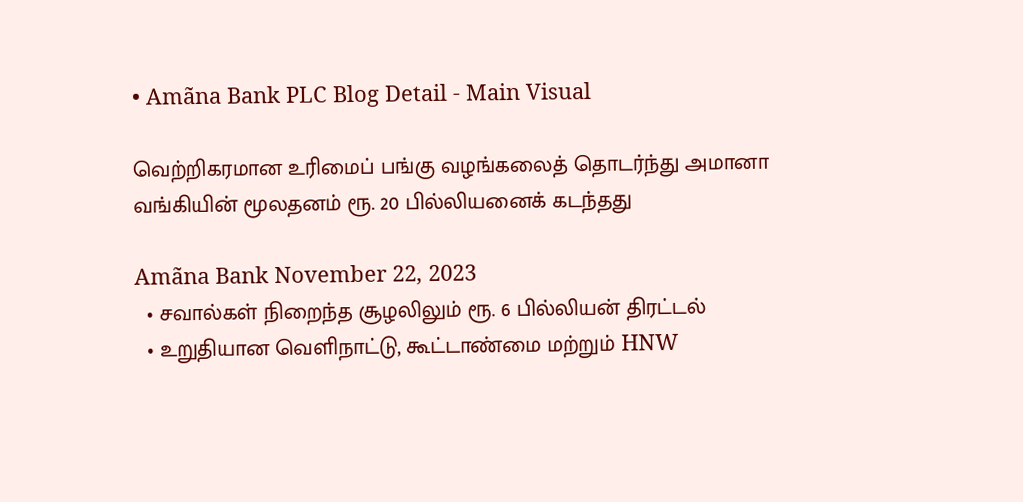• Amãna Bank PLC Blog Detail - Main Visual

வெற்றிகரமான உரிமைப் பங்கு வழங்கலைத் தொடர்ந்து அமானா வங்கியின் மூலதனம் ரூ. 20 பில்லியனைக் கடந்தது

Amãna Bank November 22, 2023
  • சவால்கள் நிறைந்த சூழலிலும் ரூ. 6 பில்லியன் திரட்டல்
  • உறுதியான வெளிநாட்டு, கூட்டாண்மை மற்றும் HNW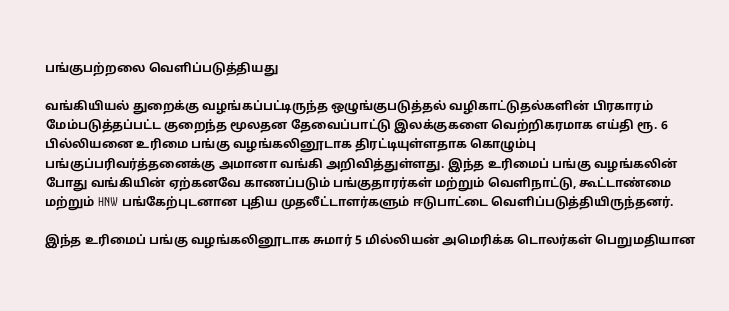பங்குபற்றலை வெளிப்படுத்தியது

வங்கியியல் துறைக்கு வழங்கப்பட்டிருந்த ஒழுங்குபடுத்தல் வழிகாட்டுதல்களின் பிரகாரம் மேம்படுத்தப்பட்ட குறைந்த மூலதன தேவைப்பாட்டு இலக்குகளை வெற்றிகரமாக எய்தி ரூ. 6 பில்லியனை உரிமை பங்கு வழங்கலினூடாக திரட்டியுள்ளதாக கொழும்பு பங்குப்பரிவர்த்தனைக்கு அமானா வங்கி அறிவித்துள்ளது. இந்த உரிமைப் பங்கு வழங்கலின் போது வங்கியின் ஏற்கனவே காணப்படும் பங்குதாரர்கள் மற்றும் வெளிநாட்டு, கூட்டாண்மை மற்றும் HNW பங்கேற்புடனான புதிய முதலீட்டாளர்களும் ஈடுபாட்டை வெளிப்படுத்தியிருந்தனர்.

இந்த உரிமைப் பங்கு வழங்கலினூடாக சுமார் 5 மில்லியன் அமெரிக்க டொலர்கள் பெறுமதியான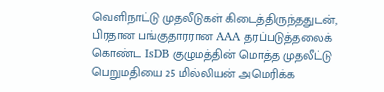வெளிநாட்டு முதலீடுகள் கிடைத்திருந்ததுடன், பிரதான பங்குதாரரான AAA தரப்படுத்தலைக் கொண்ட IsDB குழுமத்தின் மொத்த முதலீட்டு பெறுமதியை 25 மில்லியன் அமெரிக்க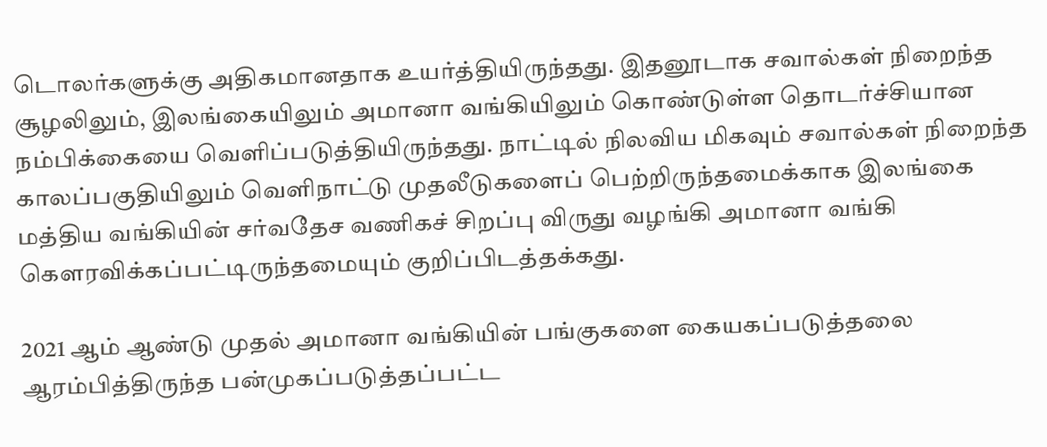டொலர்களுக்கு அதிகமானதாக உயர்த்தியிருந்தது. இதனூடாக சவால்கள் நிறைந்த சூழலிலும், இலங்கையிலும் அமானா வங்கியிலும் கொண்டுள்ள தொடர்ச்சியான நம்பிக்கையை வெளிப்படுத்தியிருந்தது. நாட்டில் நிலவிய மிகவும் சவால்கள் நிறைந்த காலப்பகுதியிலும் வெளிநாட்டு முதலீடுகளைப் பெற்றிருந்தமைக்காக இலங்கை மத்திய வங்கியின் சர்வதேச வணிகச் சிறப்பு விருது வழங்கி அமானா வங்கி கௌரவிக்கப்பட்டிருந்தமையும் குறிப்பிடத்தக்கது.

2021 ஆம் ஆண்டு முதல் அமானா வங்கியின் பங்குகளை கையகப்படுத்தலை ஆரம்பித்திருந்த பன்முகப்படுத்தப்பட்ட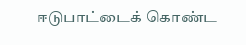ஈடுபாட்டைக் கொண்ட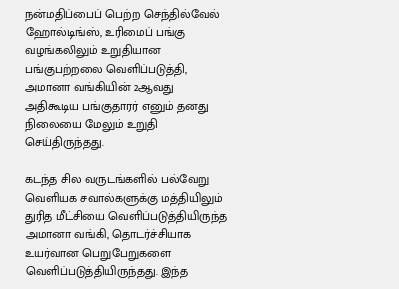நன்மதிப்பைப் பெற்ற செந்தில்வேல் ஹோல்டிங்ஸ், உரிமைப் பங்கு வழங்கலிலும் உறுதியான பங்குபற்றலை வெளிப்படுத்தி, அமானா வங்கியின் 2ஆவது அதிகூடிய பங்குதாரர் எனும் தனது நிலையை மேலும் உறுதி செய்திருந்தது.

கடந்த சில வருடங்களில் பல்வேறு வெளியக சவால்களுக்கு மத்தியிலும் துரித மீட்சியை வெளிப்படுத்தியிருந்த அமானா வங்கி, தொடர்ச்சியாக உயர்வான பெறுபேறுகளை வெளிப்படுத்தியிருந்தது. இந்த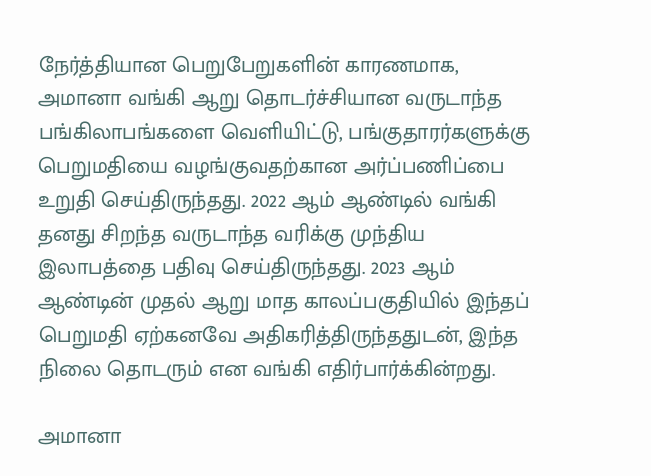நேர்த்தியான பெறுபேறுகளின் காரணமாக, அமானா வங்கி ஆறு தொடர்ச்சியான வருடாந்த பங்கிலாபங்களை வெளியிட்டு, பங்குதாரர்களுக்கு பெறுமதியை வழங்குவதற்கான அர்ப்பணிப்பை உறுதி செய்திருந்தது. 2022 ஆம் ஆண்டில் வங்கி தனது சிறந்த வருடாந்த வரிக்கு முந்திய இலாபத்தை பதிவு செய்திருந்தது. 2023 ஆம் ஆண்டின் முதல் ஆறு மாத காலப்பகுதியில் இந்தப் பெறுமதி ஏற்கனவே அதிகரித்திருந்ததுடன், இந்த நிலை தொடரும் என வங்கி எதிர்பார்க்கின்றது.

அமானா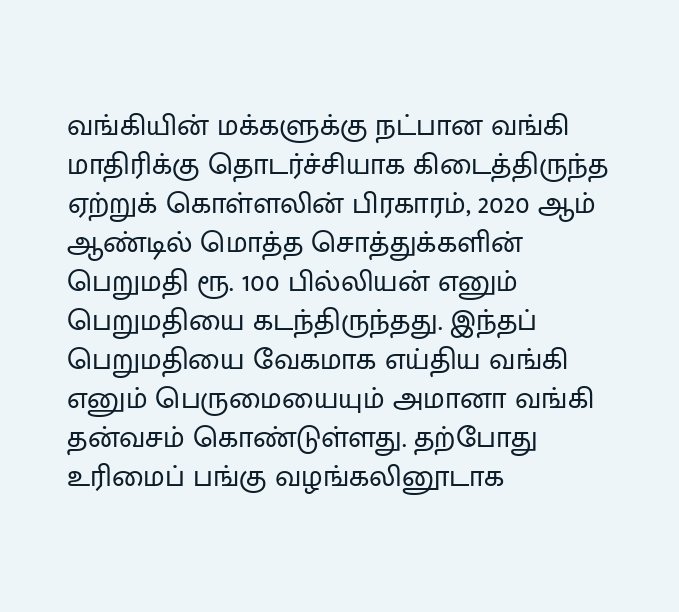வங்கியின் மக்களுக்கு நட்பான வங்கி மாதிரிக்கு தொடர்ச்சியாக கிடைத்திருந்த ஏற்றுக் கொள்ளலின் பிரகாரம், 2020 ஆம் ஆண்டில் மொத்த சொத்துக்களின் பெறுமதி ரூ. 100 பில்லியன் எனும் பெறுமதியை கடந்திருந்தது. இந்தப் பெறுமதியை வேகமாக எய்திய வங்கி எனும் பெருமையையும் அமானா வங்கி தன்வசம் கொண்டுள்ளது. தற்போது உரிமைப் பங்கு வழங்கலினூடாக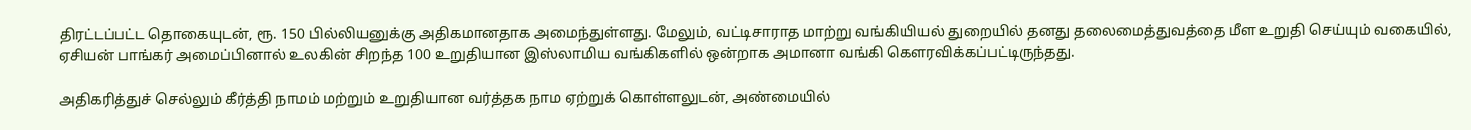திரட்டப்பட்ட தொகையுடன், ரூ. 150 பில்லியனுக்கு அதிகமானதாக அமைந்துள்ளது. மேலும், வட்டிசாராத மாற்று வங்கியியல் துறையில் தனது தலைமைத்துவத்தை மீள உறுதி செய்யும் வகையில், ஏசியன் பாங்கர் அமைப்பினால் உலகின் சிறந்த 100 உறுதியான இஸ்லாமிய வங்கிகளில் ஒன்றாக அமானா வங்கி கௌரவிக்கப்பட்டிருந்தது.

அதிகரித்துச் செல்லும் கீர்த்தி நாமம் மற்றும் உறுதியான வர்த்தக நாம ஏற்றுக் கொள்ளலுடன், அண்மையில்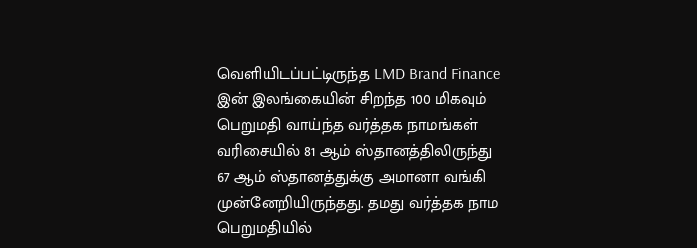வெளியிடப்பட்டிருந்த LMD Brand Finance இன் இலங்கையின் சிறந்த 100 மிகவும் பெறுமதி வாய்ந்த வர்த்தக நாமங்கள் வரிசையில் 81 ஆம் ஸ்தானத்திலிருந்து 67 ஆம் ஸ்தானத்துக்கு அமானா வங்கி முன்னேறியிருந்தது. தமது வர்த்தக நாம பெறுமதியில்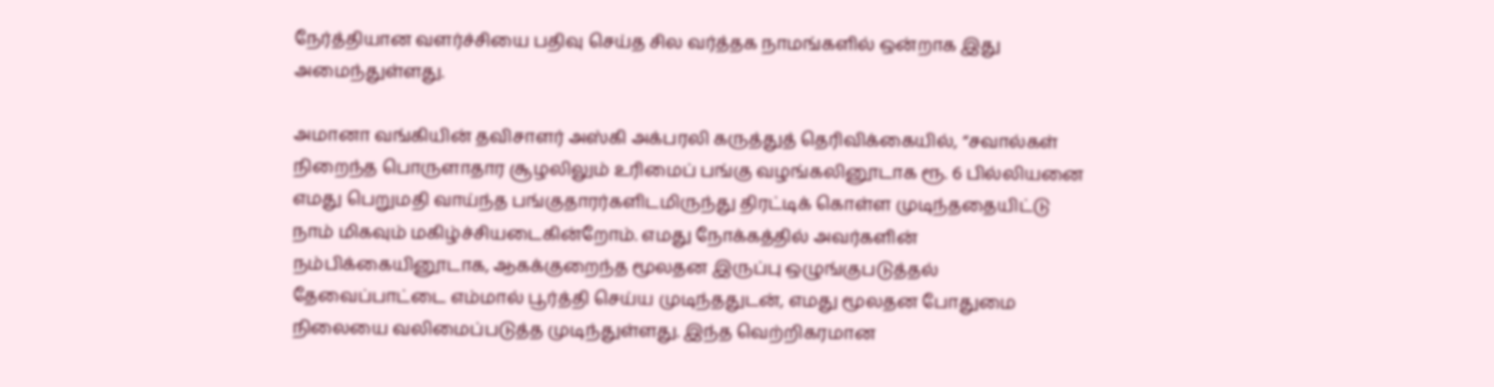நேர்த்தியான வளர்ச்சியை பதிவு செய்த சில வர்த்தக நாமங்களில் ஒன்றாக இது அமைந்துள்ளது.

அமானா வங்கியின் தவிசாளர் அஸ்கி அக்பரலி கருத்துத் தெரிவிக்கையில், “சவால்கள் நிறைந்த பொருளாதார சூழலிலும் உரிமைப் பங்கு வழங்கலினூடாக ரூ. 6 பில்லியனை எமது பெறுமதி வாய்ந்த பங்குதாரர்களிடமிருந்து திரட்டிக் கொள்ள முடிந்ததையிட்டு நாம் மிகவும் மகிழ்ச்சியடைகின்றோம். எமது நோக்கத்தில் அவர்களின் நம்பிக்கையினூடாக, ஆகக்குறைந்த மூலதன இருப்பு ஒழுங்குபடுத்தல் தேவைப்பாட்டை எம்மால் பூர்த்தி செய்ய முடிந்ததுடன், எமது மூலதன போதுமை நிலையை வலிமைப்படுத்த முடிந்துள்ளது. இந்த வெற்றிகரமான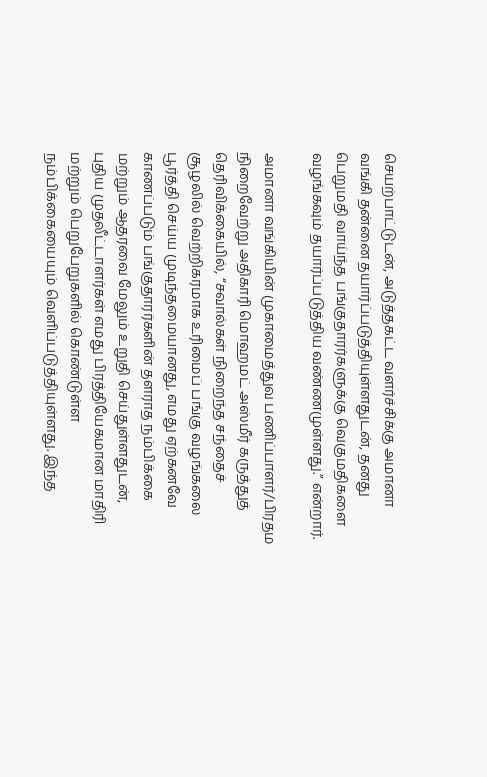செயற்பாட்டுடன், அடுத்தகட்ட வளர்ச்சிக்கு அமானா வங்கி தன்னை தயார்ப்படுத்தியுள்ளதுடன், தனது பெறுமதி வாய்ந்த பங்குதாரர்களுக்கு வெகுமதிகளை வழங்கவும் தயார்ப்படுத்திய வண்ணமுள்ளது.” என்றார்.

அமானா வங்கியின் முகாமைத்துவ பணிப்பாளர்/பிரதம நிறைவேற்று அதிகாரி மொஹமட் அஸ்மீர் கருத்துத் தெரிவிக்கையில், “சவால்கள் நிறைந்த சந்தைச் சூழலில் வெற்றிகரமாக உரிமைப் பங்கு வழங்கலை பூர்த்தி செய்ய முடிந்தமையானது, எமது ஏற்கனவே காணப்படும் பங்குதாரர்களின் தளராத நம்பிக்கை மற்றும் ஆதரவை மேலும் உறுதி செய்துள்ளதுடன், புதிய முதலீட்டாளர்கள் எமது பிரத்தியேகமான மாதிரி மற்றும் பெறுபேறுகளில் கொண்டுள்ள நம்பிக்கையையும் வெளிப்படுத்தியுள்ளது. இந்த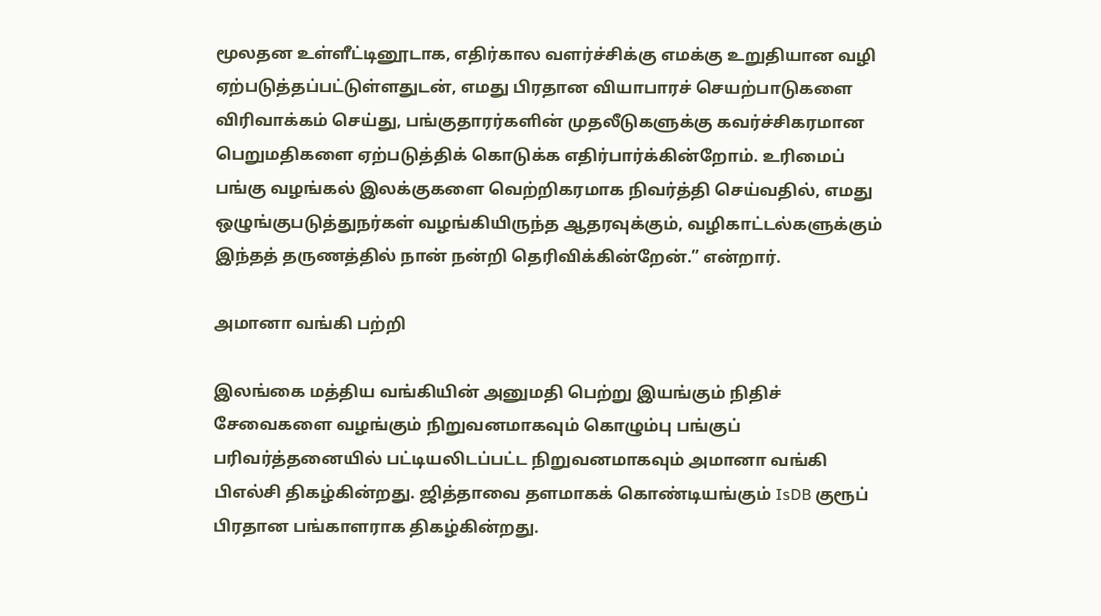மூலதன உள்ளீட்டினூடாக, எதிர்கால வளர்ச்சிக்கு எமக்கு உறுதியான வழி ஏற்படுத்தப்பட்டுள்ளதுடன், எமது பிரதான வியாபாரச் செயற்பாடுகளை விரிவாக்கம் செய்து, பங்குதாரர்களின் முதலீடுகளுக்கு கவர்ச்சிகரமான பெறுமதிகளை ஏற்படுத்திக் கொடுக்க எதிர்பார்க்கின்றோம். உரிமைப் பங்கு வழங்கல் இலக்குகளை வெற்றிகரமாக நிவர்த்தி செய்வதில், எமது ஒழுங்குபடுத்துநர்கள் வழங்கியிருந்த ஆதரவுக்கும், வழிகாட்டல்களுக்கும் இந்தத் தருணத்தில் நான் நன்றி தெரிவிக்கின்றேன்.” என்றார்.

அமானா வங்கி பற்றி

இலங்கை மத்திய வங்கியின் அனுமதி பெற்று இயங்கும் நிதிச் சேவைகளை வழங்கும் நிறுவனமாகவும் கொழும்பு பங்குப் பரிவர்த்தனையில் பட்டியலிடப்பட்ட நிறுவனமாகவும் அமானா வங்கி பிஎல்சி திகழ்கின்றது. ஜித்தாவை தளமாகக் கொண்டியங்கும் IsDB குரூப் பிரதான பங்காளராக திகழ்கின்றது.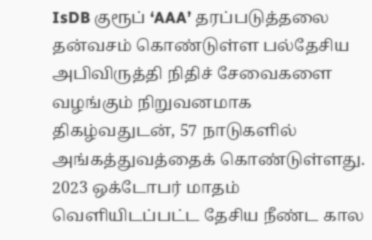IsDB குரூப் ‘AAA’ தரப்படுத்தலை தன்வசம் கொண்டுள்ள பல்தேசிய அபிவிருத்தி நிதிச் சேவைகளை வழங்கும் நிறுவனமாக திகழ்வதுடன், 57 நாடுகளில் அங்கத்துவத்தைக் கொண்டுள்ளது. 2023 ஒக்டோபர் மாதம் வெளியிடப்பட்ட தேசிய நீண்ட கால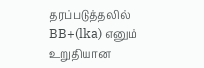தரப்படுத்தலில் BB+(lka) எனும் உறுதியான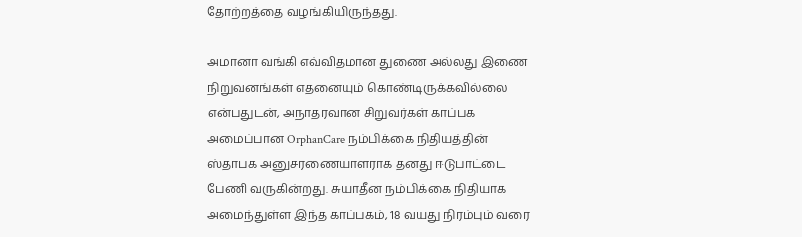தோற்றத்தை வழங்கியிருந்தது.

அமானா வங்கி எவ்விதமான துணை அல்லது இணை நிறுவனங்கள் எதனையும் கொண்டிருக்கவில்லை என்பதுடன், அநாதரவான சிறுவர்கள் காப்பக அமைப்பான OrphanCare நம்பிக்கை நிதியத்தின் ஸ்தாபக அனுசரணையாளராக தனது ஈடுபாட்டை பேணி வருகின்றது. சுயாதீன நம்பிக்கை நிதியாக அமைந்துள்ள இந்த காப்பகம், 18 வயது நிரம்பும் வரை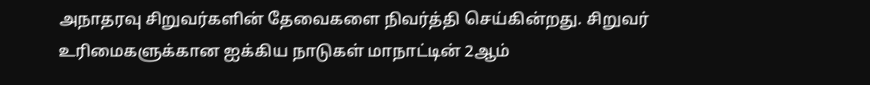அநாதரவு சிறுவர்களின் தேவைகளை நிவர்த்தி செய்கின்றது. சிறுவர் உரிமைகளுக்கான ஐக்கிய நாடுகள் மாநாட்டின் 2ஆம்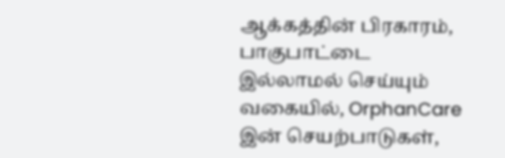ஆக்கத்தின் பிரகாரம், பாகுபாட்டை இல்லாமல் செய்யும் வகையில், OrphanCare இன் செயற்பாடுகள்,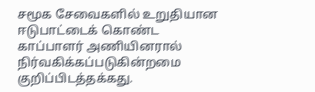சமூக சேவைகளில் உறுதியான ஈடுபாட்டைக் கொண்ட காப்பாளர் அணியினரால் நிர்வகிக்கப்படுகின்றமை குறிப்பிடத்தக்கது.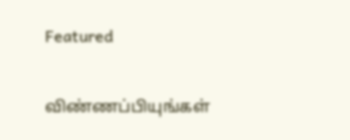Featured

விண்ணப்பியுங்கள்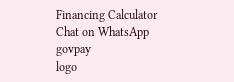Financing Calculator
Chat on WhatsApp
govpay
logo